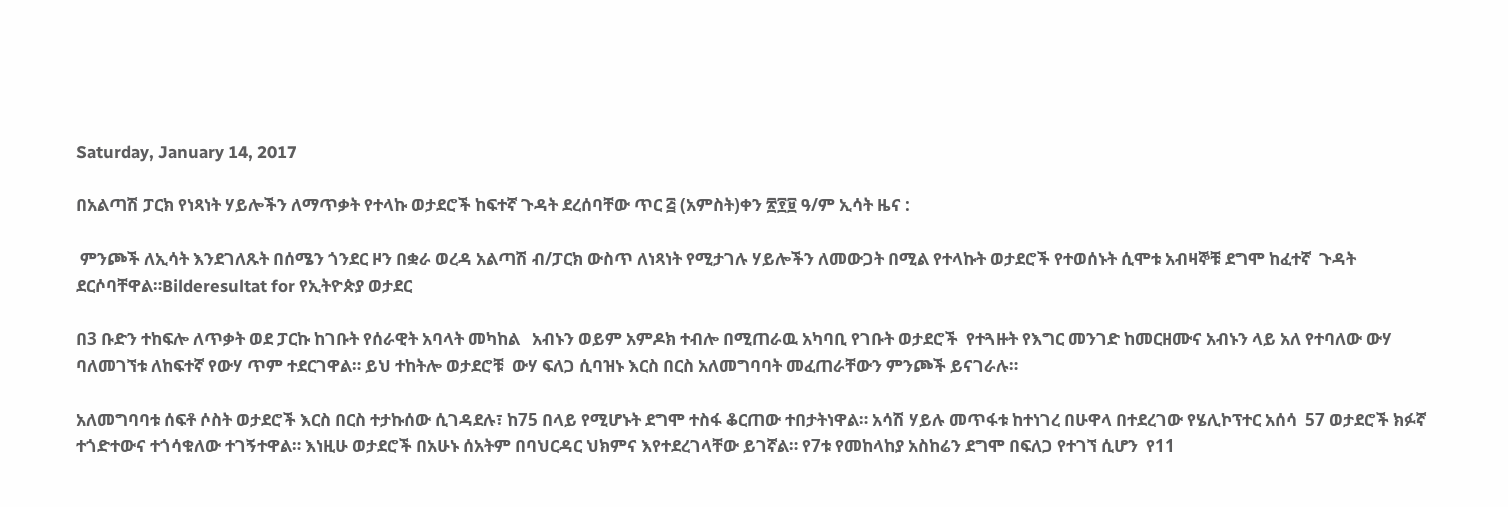Saturday, January 14, 2017

በአልጣሽ ፓርክ የነጻነት ሃይሎችን ለማጥቃት የተላኩ ወታደሮች ከፍተኛ ጉዳት ደረሰባቸው ጥር ፭ (አምስት)ቀን ፳፻፱ ዓ/ም ኢሳት ዜና :

 ምንጮች ለኢሳት እንደገለጹት በሰሜን ጎንደር ዞን በቋራ ወረዳ አልጣሽ ብ/ፓርክ ውስጥ ለነጻነት የሚታገሉ ሃይሎችን ለመውጋት በሚል የተላኩት ወታደሮች የተወሰኑት ሲሞቱ አብዛኞቹ ደግሞ ከፈተኛ  ጉዳት ደርሶባቸዋል።Bilderesultat for የኢትዮጵያ ወታደር

በ3 ቡድን ተከፍሎ ለጥቃት ወደ ፓርኩ ከገቡት የሰራዊት አባላት መካከል   አብኑን ወይም አምዶክ ተብሎ በሚጠራዉ አካባቢ የገቡት ወታደሮች  የተጓዙት የእግር መንገድ ከመርዘሙና አብኑን ላይ አለ የተባለው ውሃ ባለመገኘቱ ለከፍተኛ የውሃ ጥም ተደርገዋል። ይህ ተከትሎ ወታደሮቹ  ውሃ ፍለጋ ሲባዝኑ እርስ በርስ አለመግባባት መፈጠራቸውን ምንጮች ይናገራሉ።

አለመግባባቱ ሰፍቶ ሶስት ወታደሮች እርስ በርስ ተታኩሰው ሲገዳደሉ፣ ከ75 በላይ የሚሆኑት ደግሞ ተስፋ ቆርጠው ተበታትነዋል። አሳሽ ሃይሉ መጥፋቱ ከተነገረ በሁዋላ በተደረገው የሄሊኮፕተር አሰሳ  57 ወታደሮች ክፉኛ ተጎድተውና ተጎሳቁለው ተገኝተዋል። እነዚሁ ወታደሮች በአሁኑ ሰአትም በባህርዳር ህክምና እየተደረገላቸው ይገኛል። የ7ቱ የመከላከያ አስከሬን ደግሞ በፍለጋ የተገኘ ሲሆን  የ11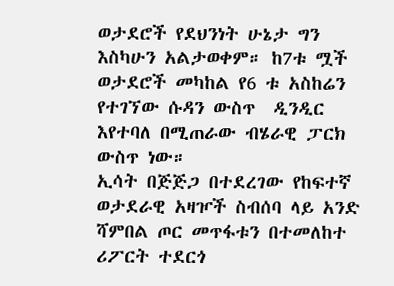ወታደሮች የደህንነት ሁኔታ ግን እስካሁን አልታወቀም። ከ7ቱ ሟች ወታደሮች መካከል የ6 ቱ አስከሬን የተገኘው ሱዳን ውስጥ  ዲንዲር እየተባለ በሚጠራው ብሄራዊ ፓርክ ውስጥ ነው።
ኢሳት በጅጅጋ በተደረገው የከፍተኛ ወታደራዊ አዛዦች ስብሰባ ላይ አንድ ሻምበል ጦር መጥፋቱን በተመለከተ ሪፖርት ተደርጎ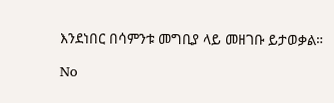እንደነበር በሳምንቱ መግቢያ ላይ መዘገቡ ይታወቃል።

No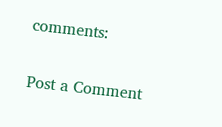comments:

Post a Comment